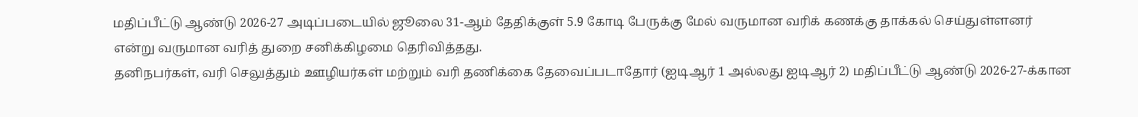மதிப்பீட்டு ஆண்டு 2026-27 அடிப்படையில் ஜூலை 31-ஆம் தேதிக்குள் 5.9 கோடி பேருக்கு மேல் வருமான வரிக் கணக்கு தாக்கல் செய்துள்ளனர் என்று வருமான வரித் துறை சனிக்கிழமை தெரிவித்தது.
தனிநபர்கள், வரி செலுத்தும் ஊழியர்கள் மற்றும் வரி தணிக்கை தேவைப்படாதோர் (ஐடிஆர் 1 அல்லது ஐடிஆர் 2) மதிப்பீட்டு ஆண்டு 2026-27-க்கான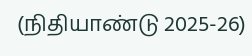(நிதியாண்டு 2025-26)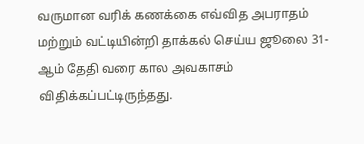வருமான வரிக் கணக்கை எவ்வித அபராதம் மற்றும் வட்டியின்றி தாக்கல் செய்ய ஜூலை 31-ஆம் தேதி வரை கால அவகாசம் விதிக்கப்பட்டிருந்தது.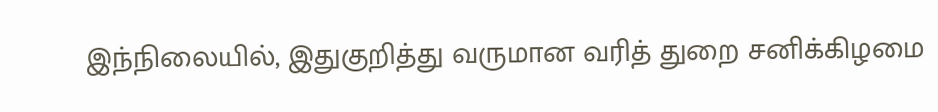இந்நிலையில், இதுகுறித்து வருமான வரித் துறை சனிக்கிழமை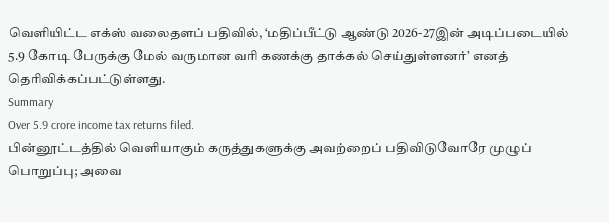வெளியிட்ட எக்ஸ் வலைதளப் பதிவில், ‘மதிப்பீட்டு ஆண்டு 2026-27இன் அடிப்படையில் 5.9 கோடி பேருக்கு மேல் வருமான வரி கணக்கு தாக்கல் செய்துள்ளனர்’ எனத் தெரிவிக்கப்பட்டுள்ளது.
Summary
Over 5.9 crore income tax returns filed.
பின்னூட்டத்தில் வெளியாகும் கருத்துகளுக்கு அவற்றைப் பதிவிடுவோரே முழுப் பொறுப்பு; அவை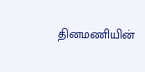தினமணியின்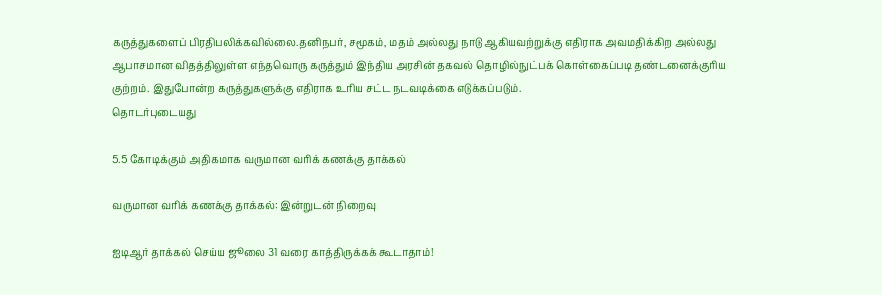கருத்துகளைப் பிரதிபலிக்கவில்லை.தனிநபர், சமூகம், மதம் அல்லது நாடு ஆகியவற்றுக்கு எதிராக அவமதிக்கிற அல்லது ஆபாசமான விதத்திலுள்ள எந்தவொரு கருத்தும் இந்திய அரசின் தகவல் தொழில்நுட்பக் கொள்கைப்படி தண்டனைக்குரிய குற்றம். இதுபோன்ற கருத்துகளுக்கு எதிராக உரிய சட்ட நடவடிக்கை எடுக்கப்படும்.
தொடர்புடையது

5.5 கோடிக்கும் அதிகமாக வருமான வரிக் கணக்கு தாக்கல்

வருமான வரிக் கணக்கு தாக்கல்: இன்றுடன் நிறைவு

ஐடிஆர் தாக்கல் செய்ய ஜூலை 31 வரை காத்திருக்கக் கூடாதாம்!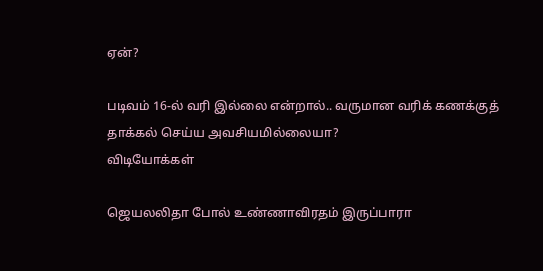ஏன்?

படிவம் 16-ல் வரி இல்லை என்றால்.. வருமான வரிக் கணக்குத் தாக்கல் செய்ய அவசியமில்லையா?
விடியோக்கள்

ஜெயலலிதா போல் உண்ணாவிரதம் இருப்பாரா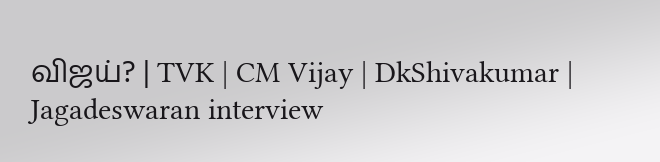விஜய்? | TVK | CM Vijay | DkShivakumar | Jagadeswaran interview